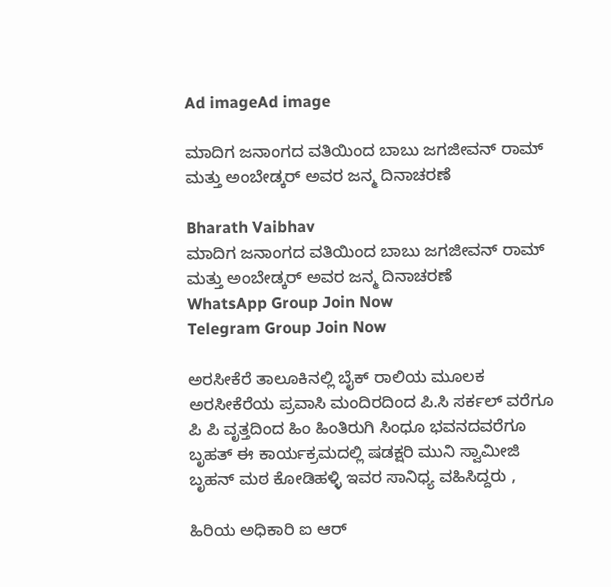Ad imageAd image

ಮಾದಿಗ ಜನಾಂಗದ ವತಿಯಿಂದ ಬಾಬು ಜಗಜೀವನ್ ರಾಮ್ ಮತ್ತು ಅಂಬೇಡ್ಕರ್ ಅವರ ಜನ್ಮ ದಿನಾಚರಣೆ

Bharath Vaibhav
ಮಾದಿಗ ಜನಾಂಗದ ವತಿಯಿಂದ ಬಾಬು ಜಗಜೀವನ್ ರಾಮ್ ಮತ್ತು ಅಂಬೇಡ್ಕರ್ ಅವರ ಜನ್ಮ ದಿನಾಚರಣೆ
WhatsApp Group Join Now
Telegram Group Join Now

ಅರಸೀಕೆರೆ ತಾಲೂಕಿನಲ್ಲಿ ಬೈಕ್ ರಾಲಿಯ ಮೂಲಕ ಅರಸೀಕೆರೆಯ ಪ್ರವಾಸಿ ಮಂದಿರದಿಂದ ಪಿ.ಸಿ ಸರ್ಕಲ್ ವರೆಗೂ ಪಿ ಪಿ ವೃತ್ತದಿಂದ ಹಿಂ ಹಿಂತಿರುಗಿ ಸಿಂಧೂ ಭವನದವರೆಗೂ ಬೃಹತ್ ಈ ಕಾರ್ಯಕ್ರಮದಲ್ಲಿ ಷಡಕ್ಷರಿ ಮುನಿ ಸ್ವಾಮೀಜಿ ಬೃಹನ್ ಮಠ ಕೋಡಿಹಳ್ಳಿ ಇವರ ಸಾನಿಧ್ಯ ವಹಿಸಿದ್ದರು ,

ಹಿರಿಯ ಅಧಿಕಾರಿ ಐ ಆರ್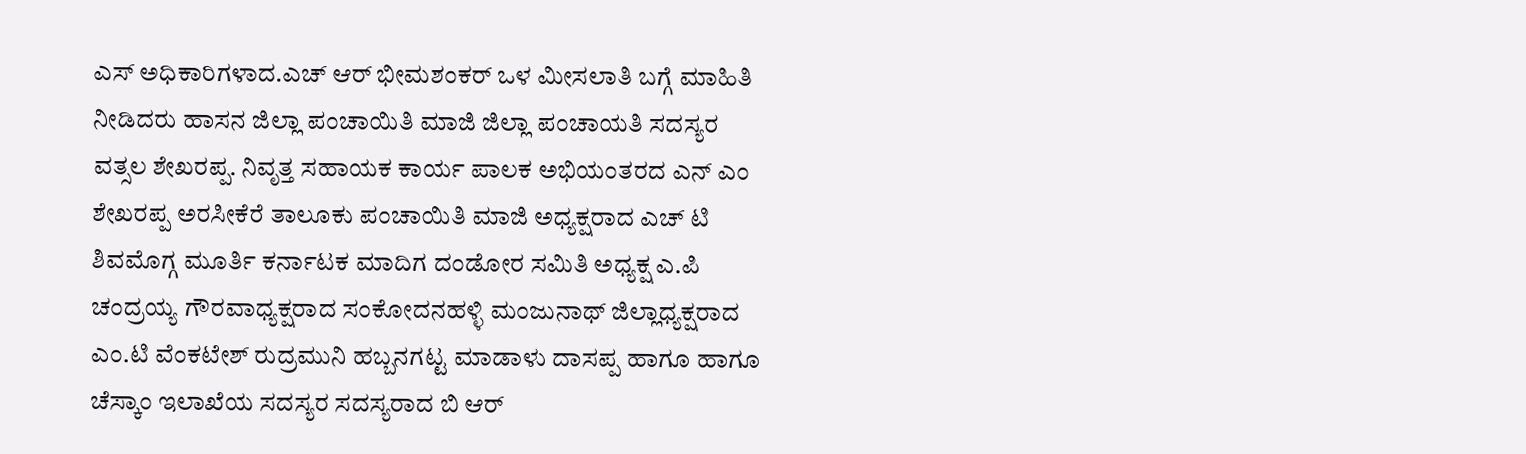ಎಸ್ ಅಧಿಕಾರಿಗಳಾದ.ಎಚ್ ಆರ್ ಭೀಮಶಂಕರ್ ಒಳ ಮೀಸಲಾತಿ ಬಗ್ಗೆ ಮಾಹಿತಿ ನೀಡಿದರು ಹಾಸನ ಜಿಲ್ಲಾ ಪಂಚಾಯಿತಿ ಮಾಜಿ ಜಿಲ್ಲಾ ಪಂಚಾಯತಿ ಸದಸ್ಯರ ವತ್ಸಲ ಶೇಖರಪ್ಪ. ನಿವೃತ್ತ ಸಹಾಯಕ ಕಾರ್ಯ ಪಾಲಕ ಅಭಿಯಂತರದ ಎನ್ ಎಂ ಶೇಖರಪ್ಪ ಅರಸೀಕೆರೆ ತಾಲೂಕು ಪಂಚಾಯಿತಿ ಮಾಜಿ ಅಧ್ಯಕ್ಷರಾದ ಎಚ್ ಟಿ ಶಿವಮೊಗ್ಗ ಮೂರ್ತಿ ಕರ್ನಾಟಕ ಮಾದಿಗ ದಂಡೋರ ಸಮಿತಿ ಅಧ್ಯಕ್ಷ ಎ.ಪಿ ಚಂದ್ರಯ್ಯ ಗೌರವಾಧ್ಯಕ್ಷರಾದ ಸಂಕೋದನಹಳ್ಳಿ ಮಂಜುನಾಥ್ ಜಿಲ್ಲಾಧ್ಯಕ್ಷರಾದ ಎಂ.ಟಿ ವೆಂಕಟೇಶ್ ರುದ್ರಮುನಿ ಹಬ್ಬನಗಟ್ಟ ಮಾಡಾಳು ದಾಸಪ್ಪ ಹಾಗೂ ಹಾಗೂ ಚೆಸ್ಕಾಂ ಇಲಾಖೆಯ ಸದಸ್ಯರ ಸದಸ್ಯರಾದ ಬಿ ಆರ್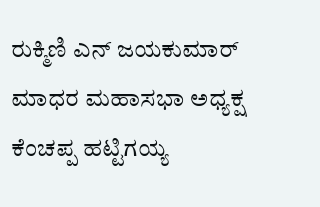ರುಕ್ಮಿಣಿ ಎನ್ ಜಯಕುಮಾರ್ ಮಾಧರ ಮಹಾಸಭಾ ಅಧ್ಯಕ್ಷ ಕೆಂಚಪ್ಪ ಹಟ್ಟಿಗಯ್ಯ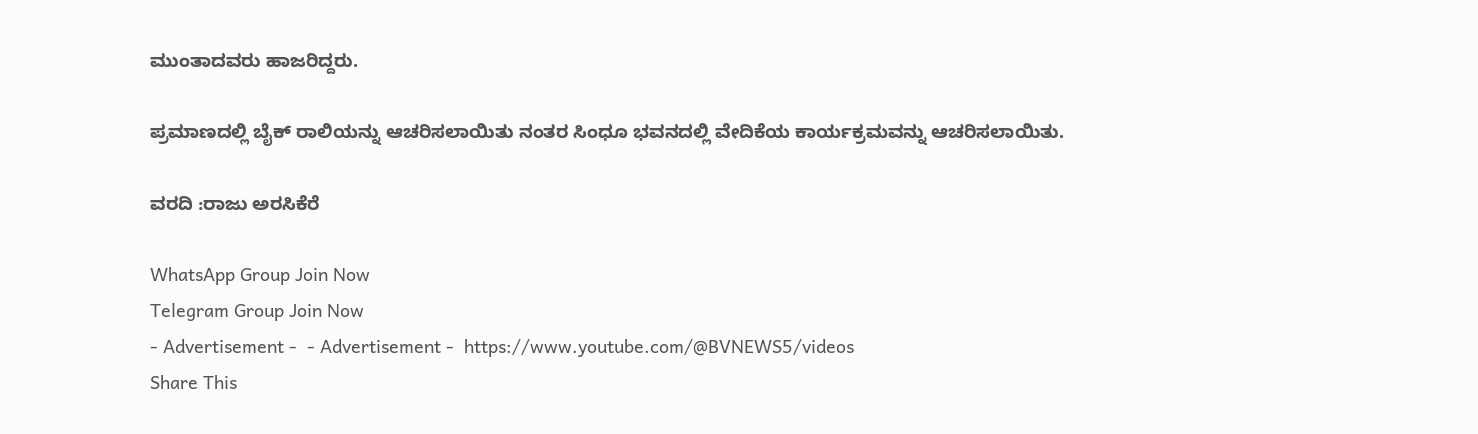ಮುಂತಾದವರು ಹಾಜರಿದ್ದರು.

ಪ್ರಮಾಣದಲ್ಲಿ ಬೈಕ್ ರಾಲಿಯನ್ನು ಆಚರಿಸಲಾಯಿತು ನಂತರ ಸಿಂಧೂ ಭವನದಲ್ಲಿ ವೇದಿಕೆಯ ಕಾರ್ಯಕ್ರಮವನ್ನು ಆಚರಿಸಲಾಯಿತು.

ವರದಿ :ರಾಜು ಅರಸಿಕೆರೆ

WhatsApp Group Join Now
Telegram Group Join Now
- Advertisement -  - Advertisement -  https://www.youtube.com/@BVNEWS5/videos
Share This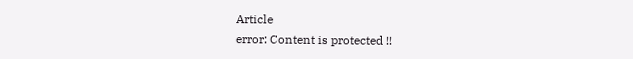Article
error: Content is protected !!